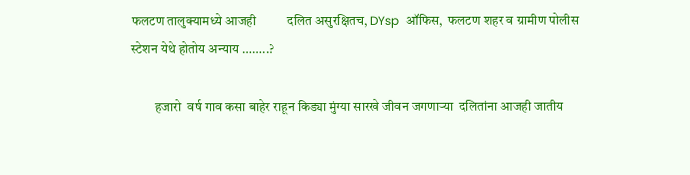फलटण तालुक्यामध्ये आजही          दलित असुरक्षितच, DYsp  ऑफिस,  फलटण शहर व ग्रामीण पोलीस स्टेशन येथे होतोय अन्याय ……..?

         हजारो  वर्ष गाव कसा बाहेर राहून किड्या मुंग्या सारखे जीवन जगणाऱ्या  दलितांना आजही जातीय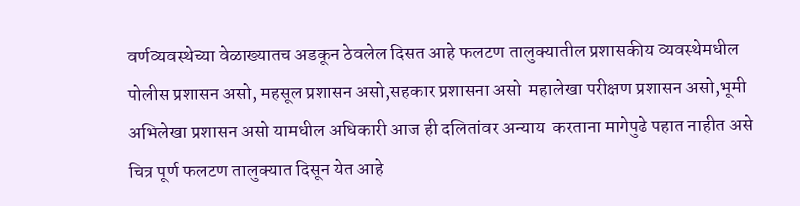वर्णव्यवस्थेच्या वेळाख्यातच अडकून ठेवलेल दिसत आहे फलटण तालुक्यातील प्रशासकीय व्यवस्थेमधील पोलीस प्रशासन असो, महसूल प्रशासन असो,सहकार प्रशासना असो  महालेखा परीक्षण प्रशासन असो,भूमी अभिलेखा प्रशासन असो यामधील अधिकारी आज ही दलितांवर अन्याय  करताना मागेपुढे पहात नाहीत असे चित्र पूर्ण फलटण तालुक्यात दिसून येत आहे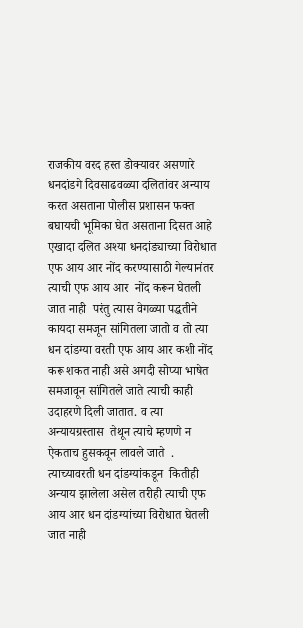राजकीय वरद हस्त डोक्यावर असणारे धनदांडगे दिवसाढवळ्या दलितांवर अन्याय करत असताना पोलीस प्रशासन फक्त बघायची भूमिका घेत असताना दिसत आहे                               एखादा दलित अश्या धनदांड्याच्या विरोधात एफ आय आर नोंद करण्यासाठी गेल्यानंतर त्याची एफ आय आर  नोंद करून घेतली जात नाही  परंतु त्यास वेगळ्या पद्धतीने कायदा समजून सांगितला जातो व तो त्या धन दांडग्या वरती एफ आय आर कशी नोंद करू शकत नाही असे अगदी सोप्या भाषेत समजावून सांगितले जाते त्याची काही उदाहरणे दिली जातात. व त्या अन्यायग्रस्तास  तेथून त्याचे म्हणणे न ऐकताच हुसकवून लावले जाते  .                                                                                         त्याच्यावरती धन दांडग्यांकडून  कितीही अन्याय झालेला असेल तरीही त्याची एफ आय आर धन दांडग्यांच्या विरोधात घेतली जात नाही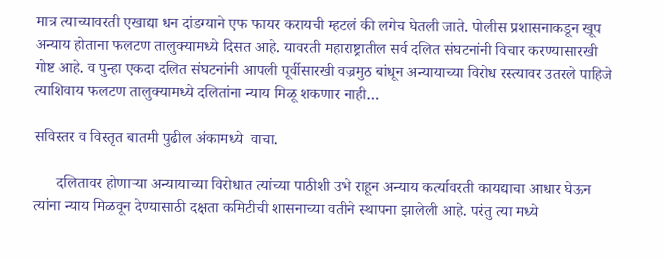मात्र त्याच्यावरती एखाद्या धन दांडग्याने एफ फायर करायची म्हटलं की लगेच घेतली जाते. पोलीस प्रशासनाकडून खूप अन्याय होताना फलटण तालुक्यामध्ये दिसत आहे. यावरती महाराष्ट्रातील सर्व दलित संघटनांनी विचार करण्यासारखी गोष्ट आहे. व पुन्हा एकदा दलित संघटनांनी आपली पूर्वीसारखी वज्रमुठ बांधून अन्यायाच्या विरोध रस्त्यावर उतरले पाहिजे त्याशिवाय फलटण तालुक्यामध्ये दलितांना न्याय मिळू शकणार नाही…

सविस्तर व विस्तृत बातमी पुढील अंकामध्ये  वाचा.

      दलितावर होणाऱ्या अन्यायाच्या विरोधात त्यांच्या पाठीशी उभे राहून अन्याय कर्त्यावरती कायद्याचा आधार घेऊन त्यांना न्याय मिळवून देण्यासाठी दक्षता कमिटीची शासनाच्या वतीने स्थापना झालेली आहे. परंतु त्या मध्ये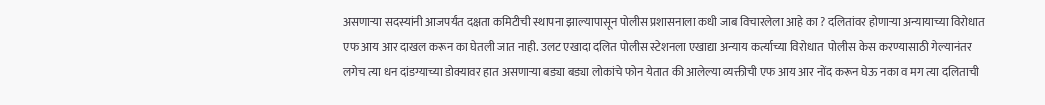असणाऱ्या सदस्यांनी आजपर्यंत दक्षता कमिटीची स्थापना झाल्यापासून पोलीस प्रशासनाला कधी जाब विचारलेला आहे का ? दलितांवर होणाऱ्या अन्यायाच्या विरोधात एफ आय आर दाखल करून का घेतली जात नाही. उलट एखादा दलित पोलीस स्टेशनला एखाद्या अन्याय कर्त्याच्या विरोधात  पोलीस केस करण्यासाठी गेल्यानंतर लगेच त्या धन दांडग्याच्या डोक्यावर हात असणाऱ्या बड्या बड्या लोकांचे फोन येतात की आलेल्या व्यक्तीची एफ आय आर नोंद करून घेऊ नका व मग त्या दलिताची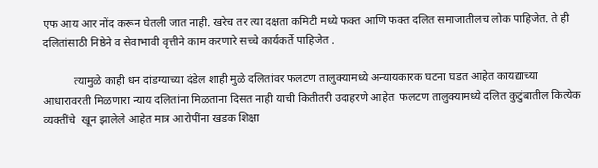एफ आय आर नोंद करून घेतली जात नाही. खरेच तर त्या दक्षता कमिटी मध्ये फक्त आणि फक्त दलित समाजातीलच लोक पाहिजेत. ते ही दलितांसाठी निष्ठेने व सेवाभावी वृत्तीने काम करणारे सच्चे कार्यकर्ते पाहिजेत .

           त्यामुळे काही धन दांडग्याच्या दंडेल शाही मुळे दलितांवर फलटण तालुक्यामध्ये अन्यायकारक घटना घडत आहेत कायद्याच्या आधारावरती मिळणारा न्याय दलितांना मिळताना दिसत नाही याची कितीतरी उदाहरणे आहेत  फलटण तालुक्यामध्ये दलित कुटुंबातील कित्येक व्यक्तींचे  खून झालेले आहेत मात्र आरोपींना खडक शिक्षा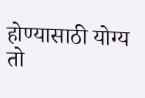होण्यासाठी योग्य तो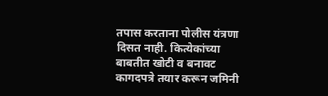तपास करताना पोलीस यंत्रणा दिसत नाही. कित्येकांच्या बाबतीत खोटी व बनावट कागदपत्रे तयार करून जमिनी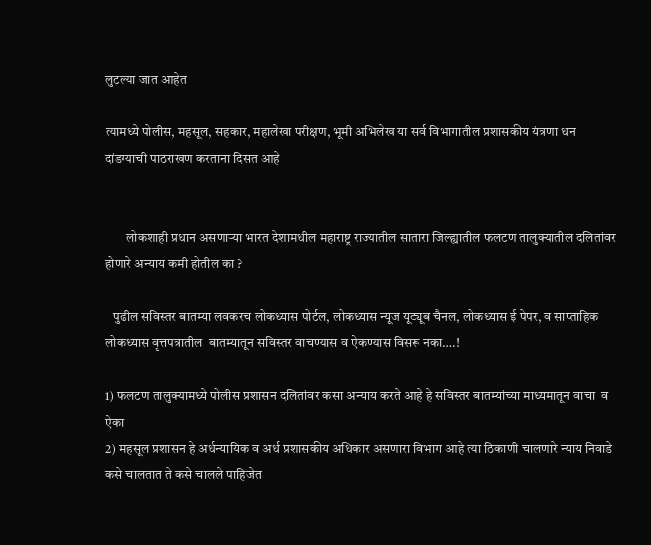लुटल्या जात आहेत

त्यामध्ये पोलीस, महसूल, सहकार, महालेखा परीक्षण, भूमी अभिलेख या सर्व विभागातील प्रशासकीय यंत्रणा धन  दांडग्याची पाठराखण करताना दिसत आहे


        लोकशाही प्रधान असणाऱ्या भारत देशामधील महाराष्ट्र राज्यातील सातारा जिल्ह्यातील फलटण तालुक्यातील दलितांवर होणारे अन्याय कमी होतील का ?

   पुढील सविस्तर बातम्या लवकरच लोकध्यास पोर्टल, लोकध्यास न्यूज यूट्यूब चैनल, लोकध्यास ई पेपर, व साप्ताहिक लोकध्यास वृत्तपत्रातील  बातम्यातून सविस्तर वाचण्यास व ऐकण्यास विसरू नका….!

1) फलटण तालुक्यामध्ये पोलीस प्रशासन दलितांवर कसा अन्याय करते आहे हे सविस्तर बातम्यांच्या माध्यमातून वाचा  व ऐका
2) महसूल प्रशासन हे अर्धन्यायिक व अर्ध प्रशासकीय अधिकार असणारा विभाग आहे त्या ठिकाणी चालणारे न्याय निवाडे कसे चालतात ते कसे चालले पाहिजेत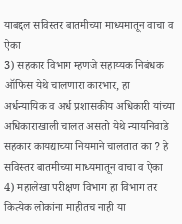याबद्दल सविस्तर बातमीच्या माध्यमातून वाचा व ऐका
3) सहकार विभाग म्हणजे सहाय्यक निबंधक ऑफिस येथे चालणारा कारभार, हा अर्धन्यायिक व अर्ध प्रशासकीय अधिकारी यांच्या अधिकाराखाली चालत असतो येथे न्यायनिवाडे सहकार कायद्याच्या नियमाने चालतात का ? हे सविस्तर बातमीच्या माध्यमातून वाचा व ऐका
4) महालेखा परीक्षण विभाग हा विभाग तर कित्येक लोकांना माहीतच नाही या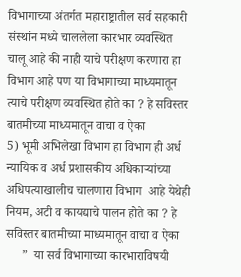विभागाच्या अंतर्गत महाराष्ट्रातील सर्व सहकारी संस्थांन मध्ये चाललेला कारभार व्यवस्थित चालू आहे की नाही याचे परीक्षण करणारा हा विभाग आहे पण या विभागाच्या माध्यमातून त्याचे परीक्षण व्यवस्थित होते का ? हे सविस्तर बातमीच्या माध्यमातून वाचा व ऐका
5) भूमी अभिलेखा विभाग हा विभाग ही अर्ध न्यायिक व अर्ध प्रशासकीय अधिकाऱ्यांच्या अधिपत्याखालीच चालणारा विभाग  आहे येथेही  नियम, अटी व कायद्याचे पालन होते का ? हे सविस्तर बातमीच्या माध्यमातून वाचा व ऐका
     ”  या सर्व विभागाच्या कारभाराविषयी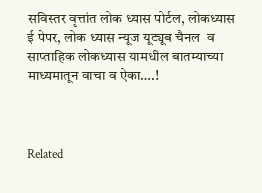सविस्तर वृत्तांत लोक ध्यास पोर्टल, लोकध्यास ई पेपर, लोक ध्यास न्यूज यूट्यूब चैनल  व साप्ताहिक लोकध्यास यामधील बातम्याच्या माध्यमातून वाचा व ऐका….!



Related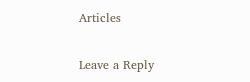Articles

Leave a Reply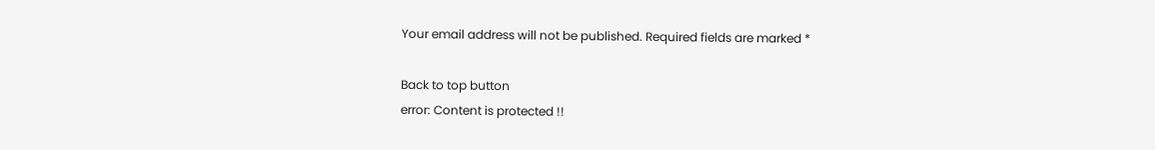Your email address will not be published. Required fields are marked *

Back to top button
error: Content is protected !!